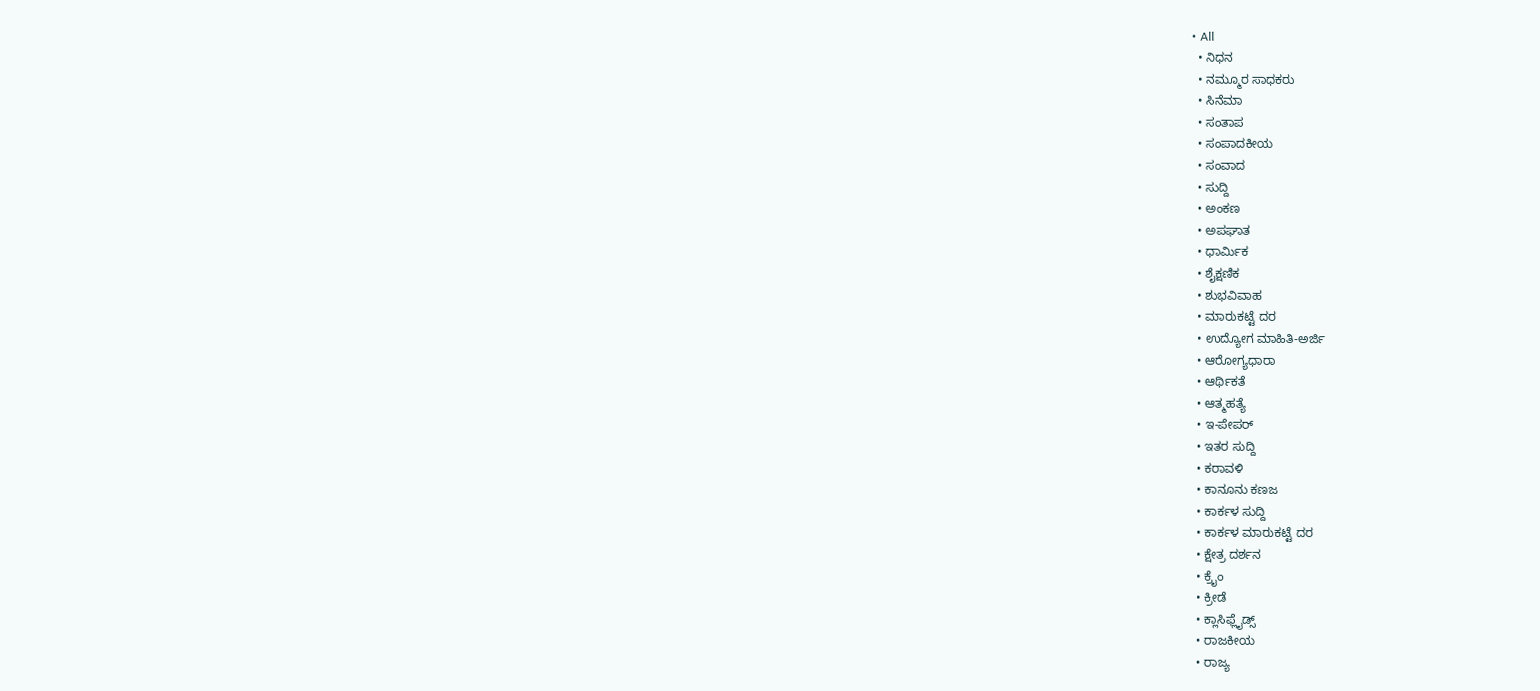• All
  • ನಿಧನ
  • ನಮ್ಮೂರ ಸಾಧಕರು
  • ಸಿನೆಮಾ
  • ಸಂತಾಪ
  • ಸಂಪಾದಕೀಯ
  • ಸಂವಾದ
  • ಸುದ್ದಿ
  • ಅಂಕಣ
  • ಅಪಘಾತ
  • ಧಾರ್ಮಿಕ
  • ಶೈಕ್ಷಣಿಕ
  • ಶುಭವಿವಾಹ
  • ಮಾರುಕಟ್ಟೆ ದರ
  • ಉದ್ಯೋಗ ಮಾಹಿತಿ-ಅರ್ಜಿ
  • ಆರೋಗ್ಯಧಾರಾ
  • ಆರ್ಥಿಕತೆ
  • ಆತ್ಮಹತ್ಯೆ
  • ಇ-ಪೇಪರ್
  • ಇತರ ಸುದ್ದಿ
  • ಕರಾವಳಿ
  • ಕಾನೂನು ಕಣಜ
  • ಕಾರ್ಕಳ ಸುದ್ದಿ
  • ಕಾರ್ಕಳ ಮಾರುಕಟ್ಟೆ ದರ
  • ಕ್ಷೇತ್ರ ದರ್ಶನ
  • ಕ್ರೈಂ
  • ಕ್ರೀಡೆ
  • ಕ್ಲಾಸಿಫ್ಲೈಡ್ಸ್
  • ರಾಜಕೀಯ
  • ರಾಜ್ಯ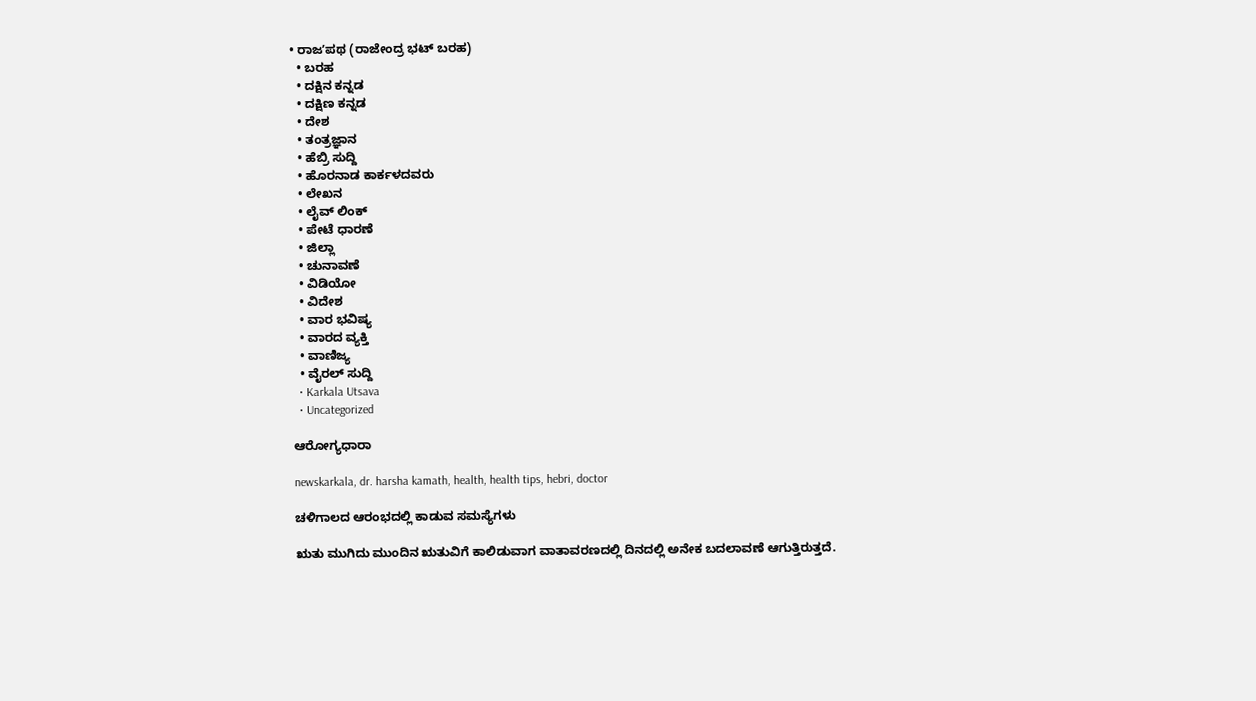• ರಾಜʼಪಥ (ರಾಜೇಂದ್ರ ಭಟ್‌ ಬರಹ)
  • ಬರಹ
  • ದಕ್ಷಿನ ಕನ್ನಡ
  • ದಕ್ಷಿಣ ಕನ್ನಡ
  • ದೇಶ
  • ತಂತ್ರಜ್ಞಾನ
  • ಹೆಬ್ರಿ ಸುದ್ದಿ
  • ಹೊರನಾಡ ಕಾರ್ಕಳದವರು
  • ಲೇಖನ
  • ಲೈವ್ ಲಿಂಕ್
  • ಪೇಟೆ ಧಾರಣೆ
  • ಜಿಲ್ಲಾ
  • ಚುನಾವಣೆ
  • ವಿಡಿಯೋ
  • ವಿದೇಶ
  • ವಾರ ಭವಿಷ್ಯ
  • ವಾರದ ವ್ಯಕ್ತಿ
  • ವಾಣಿಜ್ಯ
  • ವೈರಲ್ ಸುದ್ದಿ
  • Karkala Utsava
  • Uncategorized

ಆರೋಗ್ಯಧಾರಾ

newskarkala, dr. harsha kamath, health, health tips, hebri, doctor

ಚಳಿಗಾಲದ ಆರಂಭದಲ್ಲಿ ಕಾಡುವ ಸಮಸ್ಯೆಗಳು

ಋತು ಮುಗಿದು ಮುಂದಿನ ಋತುವಿಗೆ ಕಾಲಿಡುವಾಗ ವಾತಾವರಣದಲ್ಲಿ ದಿನದಲ್ಲಿ ಅನೇಕ ಬದಲಾವಣೆ ಆಗುತ್ತಿರುತ್ತದೆ.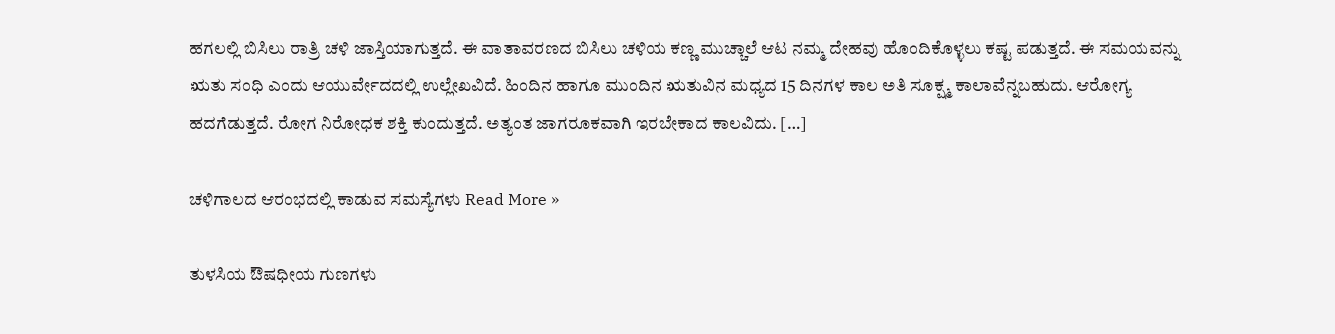ಹಗಲಲ್ಲಿ ಬಿಸಿಲು ರಾತ್ರಿ ಚಳಿ ಜಾಸ್ತಿಯಾಗುತ್ತದೆ. ಈ ವಾತಾವರಣದ ಬಿಸಿಲು ಚಳಿಯ ಕಣ್ಣ ಮುಚ್ಚಾಲೆ ಆಟ ನಮ್ಮ ದೇಹವು ಹೊಂದಿಕೊಳ್ಳಲು ಕಷ್ಟ ಪಡುತ್ತದೆ. ಈ ಸಮಯವನ್ನು ಋತು ಸಂಧಿ ಎಂದು ಆಯುರ್ವೇದದಲ್ಲಿ ಉಲ್ಲೇಖವಿದೆ. ಹಿಂದಿನ ಹಾಗೂ ಮುಂದಿನ ಋತುವಿನ ಮಧ್ಯದ 15 ದಿನಗಳ ಕಾಲ ಅತಿ ಸೂಕ್ಷ್ಮ ಕಾಲಾವೆನ್ನಬಹುದು. ಆರೋಗ್ಯ ಹದಗೆಡುತ್ತದೆ. ರೋಗ ನಿರೋಧಕ ಶಕ್ತಿ ಕುಂದುತ್ತದೆ. ಅತ್ಯಂತ ಜಾಗರೂಕವಾಗಿ ಇರಬೇಕಾದ ಕಾಲವಿದು. […]

ಚಳಿಗಾಲದ ಆರಂಭದಲ್ಲಿ ಕಾಡುವ ಸಮಸ್ಯೆಗಳು Read More »

ತುಳಸಿಯ ಔಷಧೀಯ ಗುಣಗಳು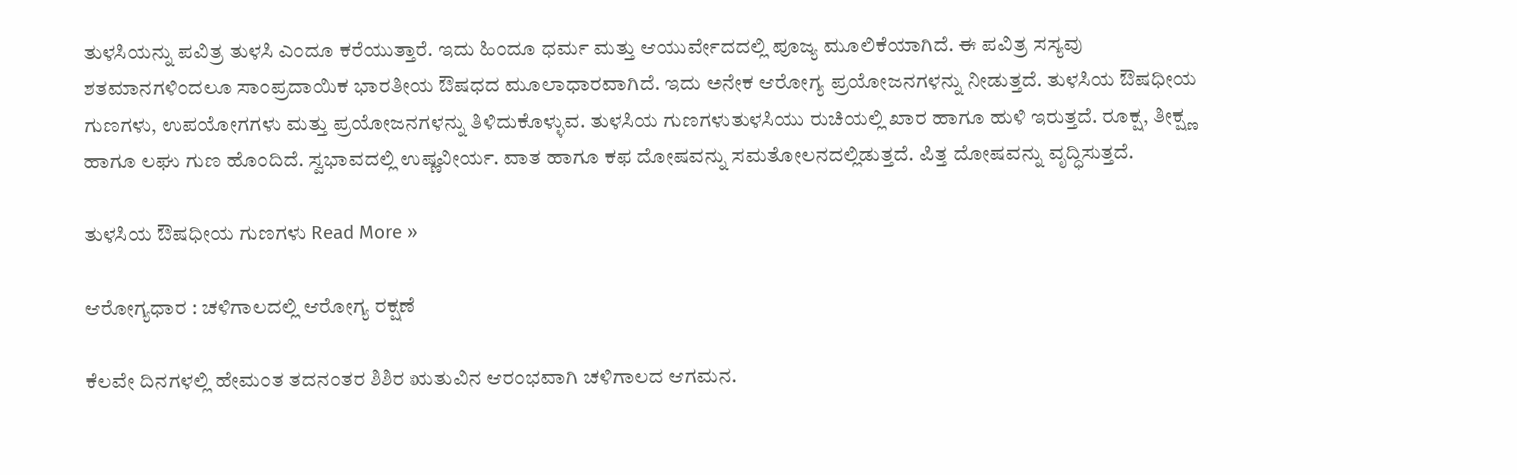ತುಳಸಿಯನ್ನು ಪವಿತ್ರ ತುಳಸಿ ಎಂದೂ ಕರೆಯುತ್ತಾರೆ. ಇದು ಹಿಂದೂ ಧರ್ಮ ಮತ್ತು ಆಯುರ್ವೇದದಲ್ಲಿ ಪೂಜ್ಯ ಮೂಲಿಕೆಯಾಗಿದೆ. ಈ ಪವಿತ್ರ ಸಸ್ಯವು ಶತಮಾನಗಳಿಂದಲೂ ಸಾಂಪ್ರದಾಯಿಕ ಭಾರತೀಯ ಔಷಧದ ಮೂಲಾಧಾರವಾಗಿದೆ. ಇದು ಅನೇಕ ಆರೋಗ್ಯ ಪ್ರಯೋಜನಗಳನ್ನು ನೀಡುತ್ತದೆ. ತುಳಸಿಯ ಔಷಧೀಯ ಗುಣಗಳು, ಉಪಯೋಗಗಳು ಮತ್ತು ಪ್ರಯೋಜನಗಳನ್ನು ತಿಳಿದುಕೊಳ್ಳುವ. ತುಳಸಿಯ ಗುಣಗಳುತುಳಸಿಯು ರುಚಿಯಲ್ಲಿ ಖಾರ ಹಾಗೂ ಹುಳಿ ಇರುತ್ತದೆ. ರೂಕ್ಷ, ತೀಕ್ಷ್ಣ ಹಾಗೂ ಲಘು ಗುಣ ಹೊಂದಿದೆ. ಸ್ವಭಾವದಲ್ಲಿ ಉಷ್ಣವೀರ್ಯ. ವಾತ ಹಾಗೂ ಕಫ ದೋಷವನ್ನು ಸಮತೋಲನದಲ್ಲಿಡುತ್ತದೆ. ಪಿತ್ತ ದೋಷವನ್ನು ವೃದ್ಧಿಸುತ್ತದೆ.

ತುಳಸಿಯ ಔಷಧೀಯ ಗುಣಗಳು Read More »

ಆರೋಗ್ಯಧಾರ : ಚಳಿಗಾಲದಲ್ಲಿ ಆರೋಗ್ಯ ರಕ್ಷಣೆ

ಕೆಲವೇ ದಿನಗಳಲ್ಲಿ ಹೇಮಂತ ತದನಂತರ ಶಿಶಿರ ಋತುವಿನ ಆರಂಭವಾಗಿ ಚಳಿಗಾಲದ ಆಗಮನ.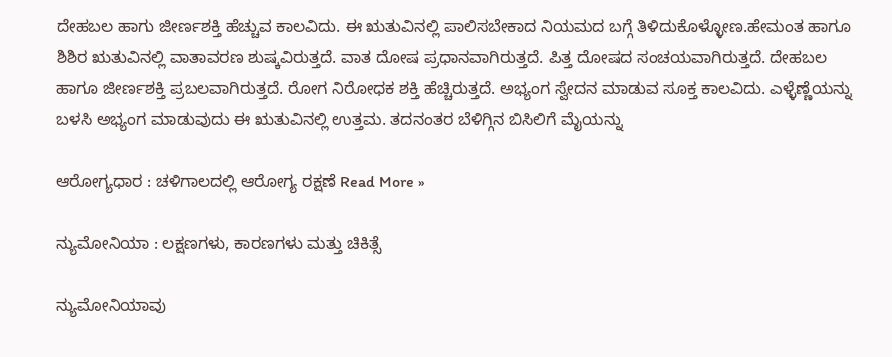ದೇಹಬಲ ಹಾಗು ಜೀರ್ಣಶಕ್ತಿ ಹೆಚ್ಚುವ ಕಾಲವಿದು. ಈ ಋತುವಿನಲ್ಲಿ ಪಾಲಿಸಬೇಕಾದ ನಿಯಮದ ಬಗ್ಗೆ ತಿಳಿದುಕೊಳ್ಳೋಣ.ಹೇಮಂತ ಹಾಗೂ ಶಿಶಿರ ಋತುವಿನಲ್ಲಿ ವಾತಾವರಣ ಶುಷ್ಕವಿರುತ್ತದೆ. ವಾತ ದೋಷ ಪ್ರಧಾನವಾಗಿರುತ್ತದೆ. ಪಿತ್ತ ದೋಷದ ಸಂಚಯವಾಗಿರುತ್ತದೆ. ದೇಹಬಲ ಹಾಗೂ ಜೀರ್ಣಶಕ್ತಿ ಪ್ರಬಲವಾಗಿರುತ್ತದೆ. ರೋಗ ನಿರೋಧಕ ಶಕ್ತಿ ಹೆಚ್ಚಿರುತ್ತದೆ. ಅಭ್ಯಂಗ ಸ್ವೇದನ ಮಾಡುವ ಸೂಕ್ತ ಕಾಲವಿದು. ಎಳ್ಳೆಣ್ಣೆಯನ್ನು ಬಳಸಿ ಅಭ್ಯಂಗ ಮಾಡುವುದು ಈ ಋತುವಿನಲ್ಲಿ ಉತ್ತಮ. ತದನಂತರ ಬೆಳಿಗ್ಗಿನ ಬಿಸಿಲಿಗೆ ಮೈಯನ್ನು

ಆರೋಗ್ಯಧಾರ : ಚಳಿಗಾಲದಲ್ಲಿ ಆರೋಗ್ಯ ರಕ್ಷಣೆ Read More »

ನ್ಯುಮೋನಿಯಾ : ಲಕ್ಷಣಗಳು, ಕಾರಣಗಳು ಮತ್ತು ಚಿಕಿತ್ಸೆ

ನ್ಯುಮೋನಿಯಾವು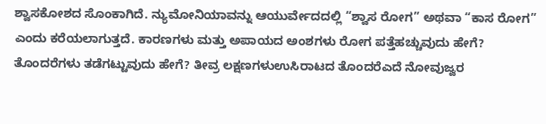ಶ್ವಾಸಕೋಶದ ಸೊಂಕಾಗಿದೆ. ನ್ಯುಮೋನಿಯಾವನ್ನು ಆಯುರ್ವೇದದಲ್ಲಿ “ಶ್ವಾಸ ರೋಗ” ಅಥವಾ “ಕಾಸ ರೋಗ” ಎಂದು ಕರೆಯಲಾಗುತ್ತದೆ. ಕಾರಣಗಳು ಮತ್ತು ಅಪಾಯದ ಅಂಶಗಳು ರೋಗ ಪತ್ತೆಹಚ್ಚುವುದು ಹೇಗೆ? ತೊಂದರೆಗಳು ತಡೆಗಟ್ಟುವುದು ಹೇಗೆ? ತೀವ್ರ ಲಕ್ಷಣಗಳುಉಸಿರಾಟದ ತೊಂದರೆಎದೆ ನೋವುಜ್ವರ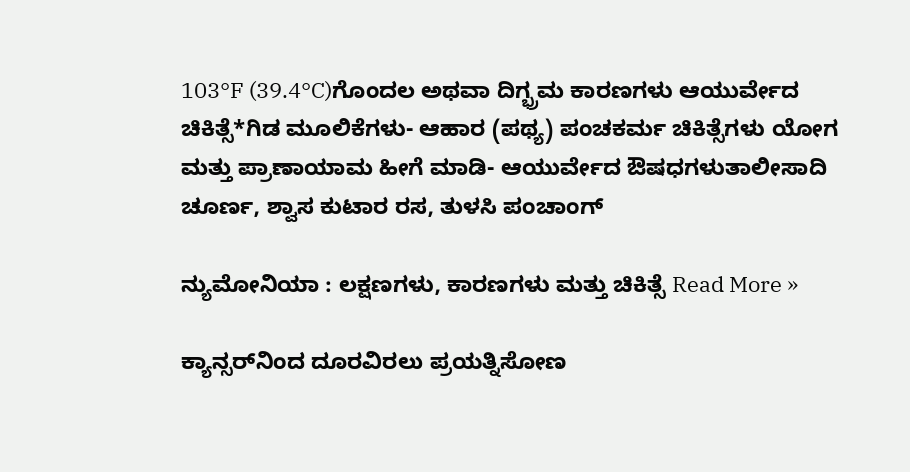103°F (39.4°C)ಗೊಂದಲ ಅಥವಾ ದಿಗ್ಭ್ರಮ ಕಾರಣಗಳು ಆಯುರ್ವೇದ ಚಿಕಿತ್ಸೆ*ಗಿಡ ಮೂಲಿಕೆಗಳು- ಆಹಾರ (ಪಥ್ಯ) ಪಂಚಕರ್ಮ ಚಿಕಿತ್ಸೆಗಳು ಯೋಗ ಮತ್ತು ಪ್ರಾಣಾಯಾಮ ಹೀಗೆ ಮಾಡಿ- ಆಯುರ್ವೇದ ಔಷಧಗಳುತಾಲೀಸಾದಿ ಚೂರ್ಣ, ಶ್ವಾಸ ಕುಟಾರ ರಸ, ತುಳಸಿ ಪಂಚಾಂಗ್

ನ್ಯುಮೋನಿಯಾ : ಲಕ್ಷಣಗಳು, ಕಾರಣಗಳು ಮತ್ತು ಚಿಕಿತ್ಸೆ Read More »

ಕ್ಯಾನ್ಸರ್‌ನಿಂದ ದೂರವಿರಲು ಪ್ರಯತ್ನಿಸೋಣ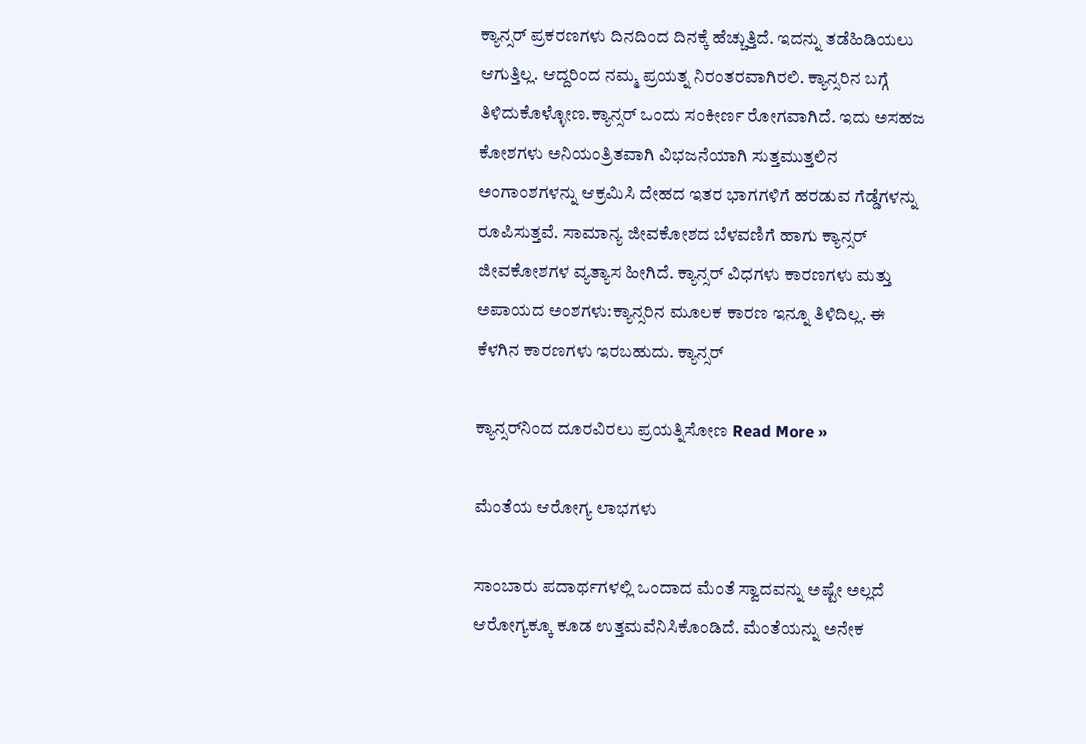ಕ್ಯಾನ್ಸರ್ ಪ್ರಕರಣಗಳು ದಿನದಿಂದ ದಿನಕ್ಕೆ ಹೆಚ್ಚುತ್ತಿದೆ. ಇದನ್ನು ತಡೆಹಿಡಿಯಲು ಆಗುತ್ತಿಲ್ಲ. ಆದ್ದರಿಂದ ನಮ್ಮ ಪ್ರಯತ್ನ ನಿರಂತರವಾಗಿರಲಿ. ಕ್ಯಾನ್ಸರಿನ ಬಗ್ಗೆ ತಿಳಿದುಕೊಳ್ಳೋಣ.ಕ್ಯಾನ್ಸರ್ ಒಂದು ಸಂಕೀರ್ಣ ರೋಗವಾಗಿದೆ. ಇದು ಅಸಹಜ ಕೋಶಗಳು ಅನಿಯಂತ್ರಿತವಾಗಿ ವಿಭಜನೆಯಾಗಿ ಸುತ್ತಮುತ್ತಲಿನ ಅಂಗಾಂಶಗಳನ್ನು ಆಕ್ರಮಿಸಿ ದೇಹದ ಇತರ ಭಾಗಗಳಿಗೆ ಹರಡುವ ಗೆಡ್ಡೆಗಳನ್ನು ರೂಪಿಸುತ್ತವೆ. ಸಾಮಾನ್ಯ ಜೀವಕೋಶದ ಬೆಳವಣಿಗೆ ಹಾಗು ಕ್ಯಾನ್ಸರ್ ಜೀವಕೋಶಗಳ ವ್ಯತ್ಯಾಸ ಹೀಗಿದೆ. ಕ್ಯಾನ್ಸರ್ ವಿಧಗಳು ಕಾರಣಗಳು ಮತ್ತು ಅಪಾಯದ ಅಂಶಗಳು:ಕ್ಯಾನ್ಸರಿನ ಮೂಲಕ ಕಾರಣ ಇನ್ನೂ ತಿಳಿದಿಲ್ಲ. ಈ ಕೆಳಗಿನ ಕಾರಣಗಳು ಇರಬಹುದು. ಕ್ಯಾನ್ಸರ್

ಕ್ಯಾನ್ಸರ್‌ನಿಂದ ದೂರವಿರಲು ಪ್ರಯತ್ನಿಸೋಣ Read More »

ಮೆಂತೆಯ ಆರೋಗ್ಯ ಲಾಭಗಳು

ಸಾಂಬಾರು ಪದಾರ್ಥಗಳಲ್ಲಿ ಒಂದಾದ ಮೆಂತೆ ಸ್ವಾದವನ್ನು ಅಷ್ಟೇ ಅಲ್ಲದೆ ಆರೋಗ್ಯಕ್ಕೂ ಕೂಡ ಉತ್ತಮವೆನಿಸಿಕೊಂಡಿದೆ. ಮೆಂತೆಯನ್ನು ಅನೇಕ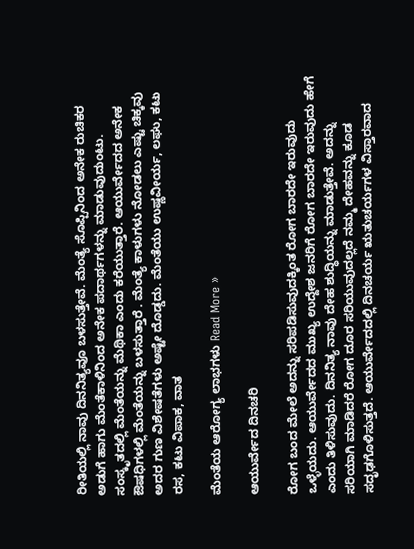ರೀತಿಯಲ್ಲಿ ನಾವು ದಿನನಿತ್ಯವೂ ಬಳಸುತ್ತೇವೆ. ಮೆಂತ್ಯೆ ಸೊಪ್ಪಿನಿಂದ ಅನೇಕ ರುಚಿಕರ ಅಡುಗೆ ಹಾಗು ಮೆಂತೆಕಾಳಿನಿಂದ ಅನೇಕ ಪದಾರ್ಥಗಳನ್ನು ಮಾಡುವುದುಂಟು. ಸಂಸ್ಕೃತದಲ್ಲಿ ಮೆಂತೆಯನ್ನು ಮೆಥಿಕಾ ಎಂದು ಕರೆಯುತ್ತಾರೆ. ಆಯುರ್ವೇದದ ಅನೇಕ ಔಷಧಿಗಳಲ್ಲಿ ಮೆಂತೆಯನ್ನು ಬಳಸುತ್ತಾರೆ . ಮೆಂತ್ಯೆ ಕಾಳುಗಳು ನೋಡಲು ಎಷ್ಟು ಚಿಕ್ಕವು ಅದರ ಗುಣ ವಿಶೇಷತೆಗಳು ಅಷ್ಟೇ ದೊಡ್ಡದು. ಮೆಂತೆಯು ಉಷ್ಣವೀರ್ಯ, ಲಘು, ಕಟು ರಸ, ಕಟು ವಿಪಾಕ, ವಾತ

ಮೆಂತೆಯ ಆರೋಗ್ಯ ಲಾಭಗಳು Read More »

ಆಯುರ್ವೇದ ದಿನಚರಿ

ರೋಗ ಬಂದ ಮೇಲೆ ಅದನ್ನು ಸರಿಪಡಿಸುವುದಕ್ಕಿಂತ ರೋಗ ಬಾರದೇ ಇರುವುದು ಒಳ್ಳೆಯದು. ಆಯುರ್ವೇದದ ಮುಖ್ಯ ಉದ್ದೇಶ ಜನರಿಗೆ ರೋಗ ಬಾರದೇ ಇರುವುದು ಹೇಗೆ ಎಂದು ತಿಳಿಸುವುದು. ದಿನನಿತ್ಯ ನಾವು ದೇಹ ಶುದ್ಧಿಯನ್ನು ಮಾಡುತ್ತೇವೆ. ಅದನ್ನು ಸರಿಯಾಗಿ ಮಾಡಿದರೆ ರೋಗ ದೂರ ಸರಿಯುವುದಲ್ಲದೆ ನಮ್ಮ ದೇಹವನ್ನು ಕೂಡ ಸದೃಢಗೊಳಿಸುತ್ತದೆ. ಆಯುರ್ವೇದದಲ್ಲಿ ದಿನಚರ್ಯ ಋತುಚರ್ಯಗಳ ವಿಸ್ತಾರವಾದ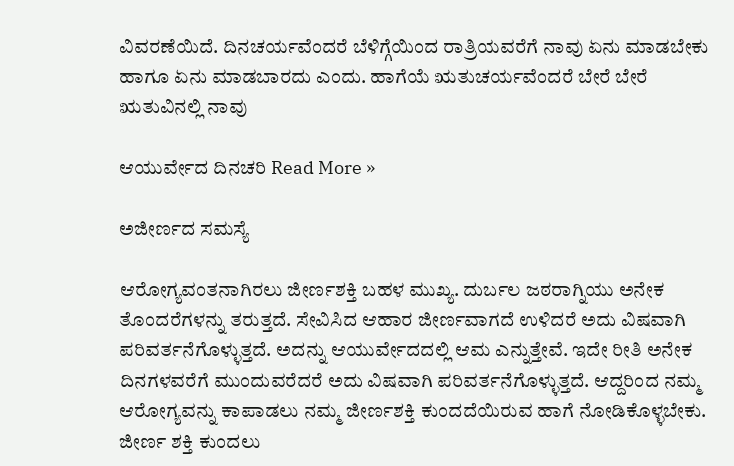ವಿವರಣೆಯಿದೆ. ದಿನಚರ್ಯವೆಂದರೆ ಬೆಳಿಗ್ಗೆಯಿಂದ ರಾತ್ರಿಯವರೆಗೆ ನಾವು ಏನು ಮಾಡಬೇಕು ಹಾಗೂ ಏನು ಮಾಡಬಾರದು ಎಂದು. ಹಾಗೆಯೆ ಋತುಚರ್ಯವೆಂದರೆ ಬೇರೆ ಬೇರೆ ಋತುವಿನಲ್ಲಿ ನಾವು

ಆಯುರ್ವೇದ ದಿನಚರಿ Read More »

ಅಜೀರ್ಣದ ಸಮಸ್ಯೆ

ಆರೋಗ್ಯವಂತನಾಗಿರಲು ಜೀರ್ಣಶಕ್ತಿ ಬಹಳ ಮುಖ್ಯ. ದುರ್ಬಲ ಜಠರಾಗ್ನಿಯು ಅನೇಕ ತೊಂದರೆಗಳನ್ನು ತರುತ್ತದೆ. ಸೇವಿಸಿದ ಆಹಾರ ಜೀರ್ಣವಾಗದೆ ಉಳಿದರೆ ಅದು ವಿಷವಾಗಿ ಪರಿವರ್ತನೆಗೊಳ್ಳುತ್ತದೆ. ಅದನ್ನು ಆಯುರ್ವೇದದಲ್ಲಿ ಆಮ ಎನ್ನುತ್ತೇವೆ. ಇದೇ ರೀತಿ ಅನೇಕ ದಿನಗಳವರೆಗೆ ಮುಂದುವರೆದರೆ ಅದು ವಿಷವಾಗಿ ಪರಿವರ್ತನೆಗೊಳ್ಳುತ್ತದೆ. ಆದ್ದರಿಂದ ನಮ್ಮ ಆರೋಗ್ಯವನ್ನು ಕಾಪಾಡಲು ನಮ್ಮ ಜೀರ್ಣಶಕ್ತಿ ಕುಂದದೆಯಿರುವ ಹಾಗೆ ನೋಡಿಕೊಳ್ಳಬೇಕು. ಜೀರ್ಣ ಶಕ್ತಿ ಕುಂದಲು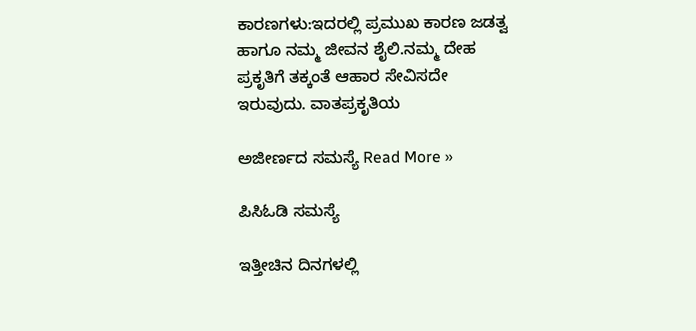ಕಾರಣಗಳು:ಇದರಲ್ಲಿ ಪ್ರಮುಖ ಕಾರಣ ಜಡತ್ವ ಹಾಗೂ ನಮ್ಮ ಜೀವನ ಶೈಲಿ.ನಮ್ಮ ದೇಹ ಪ್ರಕೃತಿಗೆ ತಕ್ಕಂತೆ ಆಹಾರ ಸೇವಿಸದೇ ಇರುವುದು. ವಾತಪ್ರಕೃತಿಯ

ಅಜೀರ್ಣದ ಸಮಸ್ಯೆ Read More »

ಪಿಸಿಓಡಿ ಸಮಸ್ಯೆ

ಇತ್ತೀಚಿನ ದಿನಗಳಲ್ಲಿ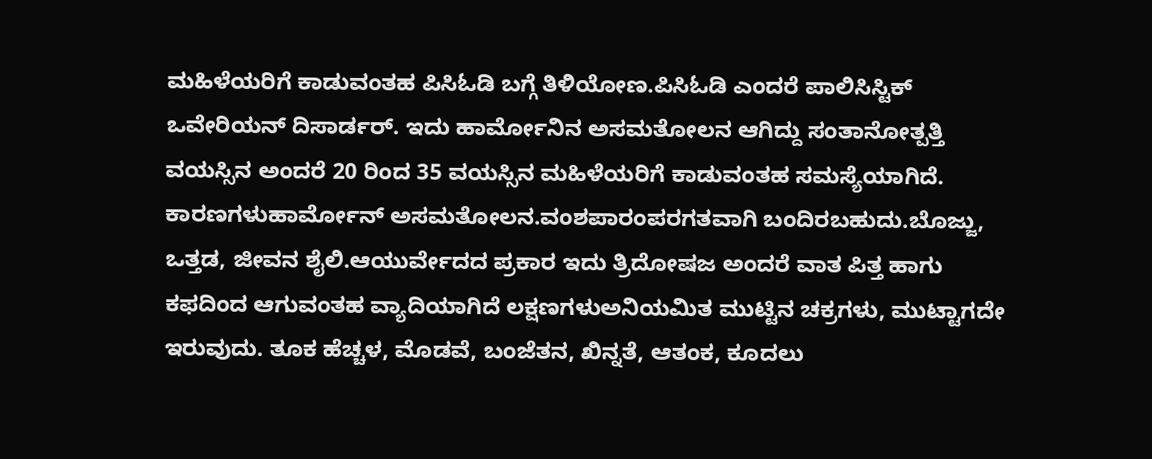ಮಹಿಳೆಯರಿಗೆ ಕಾಡುವಂತಹ ಪಿಸಿಓಡಿ ಬಗ್ಗೆ ತಿಳಿಯೋಣ.ಪಿಸಿಓಡಿ ಎಂದರೆ ಪಾಲಿಸಿಸ್ಟಿಕ್ ಒವೇರಿಯನ್ ದಿಸಾರ್ಡರ್. ಇದು ಹಾರ್ಮೋನಿನ ಅಸಮತೋಲನ ಆಗಿದ್ದು ಸಂತಾನೋತ್ಪತ್ತಿ ವಯಸ್ಸಿನ ಅಂದರೆ 20 ರಿಂದ 35 ವಯಸ್ಸಿನ ಮಹಿಳೆಯರಿಗೆ ಕಾಡುವಂತಹ ಸಮಸ್ಯೆಯಾಗಿದೆ. ಕಾರಣಗಳುಹಾರ್ಮೋನ್ ಅಸಮತೋಲನ.ವಂಶಪಾರಂಪರಗತವಾಗಿ ಬಂದಿರಬಹುದು.ಬೊಜ್ಜು, ಒತ್ತಡ, ಜೀವನ ಶೈಲಿ.ಆಯುರ್ವೇದದ ಪ್ರಕಾರ ಇದು ತ್ರಿದೋಷಜ ಅಂದರೆ ವಾತ ಪಿತ್ತ ಹಾಗು ಕಫದಿಂದ ಆಗುವಂತಹ ವ್ಯಾದಿಯಾಗಿದೆ ಲಕ್ಷಣಗಳುಅನಿಯಮಿತ ಮುಟ್ಟಿನ ಚಕ್ರಗಳು, ಮುಟ್ಟಾಗದೇ ಇರುವುದು. ತೂಕ ಹೆಚ್ಚಳ, ಮೊಡವೆ, ಬಂಜೆತನ, ಖಿನ್ನತೆ, ಆತಂಕ, ಕೂದಲು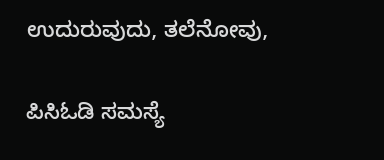ಉದುರುವುದು, ತಲೆನೋವು,

ಪಿಸಿಓಡಿ ಸಮಸ್ಯೆ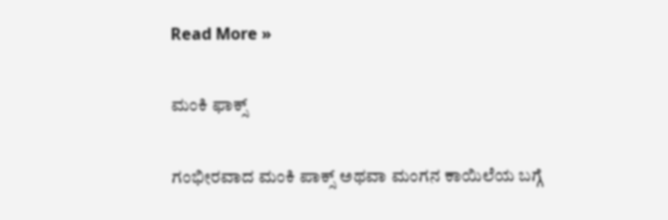Read More »

ಮಂಕಿ ಫಾಕ್ಸ್

ಗಂಭೀರವಾದ ಮಂಕಿ ಪಾಕ್ಸ್ ಅಥವಾ ಮಂಗನ ಕಾಯಿಲೆಯ ಬಗ್ಗೆ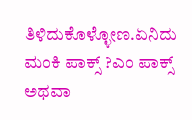ತಿಳಿದುಕೊಳ್ಳೋಣ.ಏನಿದು ಮಂಕಿ ಪಾಕ್ಸ್ ?ಎಂ ಪಾಕ್ಸ್ ಅಥವಾ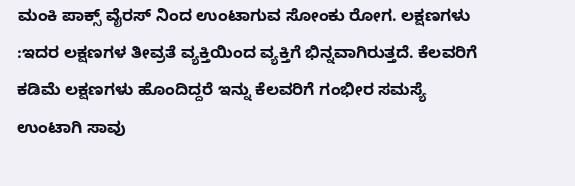ಮಂಕಿ ಪಾಕ್ಸ್ ವೈರಸ್ ನಿಂದ ಉಂಟಾಗುವ ಸೋಂಕು ರೋಗ. ಲಕ್ಷಣಗಳು :ಇದರ ಲಕ್ಷಣಗಳ ತೀವ್ರತೆ ವ್ಯಕ್ತಿಯಿಂದ ವ್ಯಕ್ತಿಗೆ ಭಿನ್ನವಾಗಿರುತ್ತದೆ. ಕೆಲವರಿಗೆ ಕಡಿಮೆ ಲಕ್ಷಣಗಳು ಹೊಂದಿದ್ದರೆ ಇನ್ನು ಕೆಲವರಿಗೆ ಗಂಭೀರ ಸಮಸ್ಯೆ ಉಂಟಾಗಿ ಸಾವು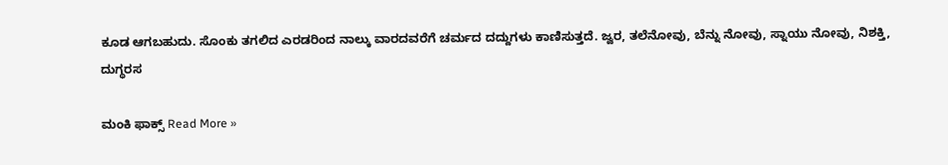ಕೂಡ ಆಗಬಹುದು. ಸೊಂಕು ತಗಲಿದ ಎರಡರಿಂದ ನಾಲ್ಕು ವಾರದವರೆಗೆ ಚರ್ಮದ ದದ್ದುಗಳು ಕಾಣಿಸುತ್ತದೆ. ಜ್ವರ, ತಲೆನೋವು, ಬೆನ್ನು ನೋವು, ಸ್ನಾಯು ನೋವು, ನಿಶಕ್ತಿ, ದುಗ್ಧರಸ

ಮಂಕಿ ಫಾಕ್ಸ್ Read More »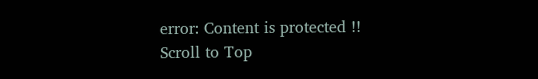error: Content is protected !!
Scroll to Top